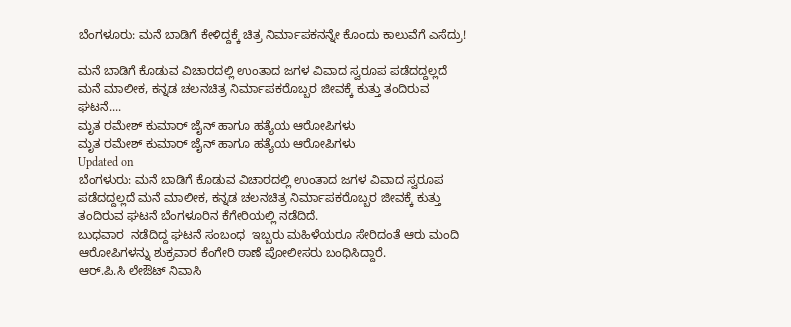ಬೆಂಗಳೂರು: ಮನೆ ಬಾಡಿಗೆ ಕೇಳಿದ್ದಕ್ಕೆ ಚಿತ್ರ ನಿರ್ಮಾಪಕನನ್ನೇ ಕೊಂದು ಕಾಲುವೆಗೆ ಎಸೆದ್ರು!

ಮನೆ ಬಾಡಿಗೆ ಕೊಡುವ ವಿಚಾರದಲ್ಲಿ ಉಂತಾದ ಜಗಳ ವಿವಾದ ಸ್ವರೂಪ ಪಡೆದದ್ದಲ್ಲದೆ ಮನೆ ಮಾಲೀಕ, ಕನ್ನಡ ಚಲನಚಿತ್ರ ನಿರ್ಮಾಪಕರೊಬ್ಬರ ಜೀವಕ್ಕೆ ಕುತ್ತು ತಂದಿರುವ ಘಟನೆ....
ಮೃತ ರಮೇಶ್ ಕುಮಾರ್ ಜೈನ್ ಹಾಗೂ ಹತ್ಯೆಯ ಆರೋಪಿಗಳು
ಮೃತ ರಮೇಶ್ ಕುಮಾರ್ ಜೈನ್ ಹಾಗೂ ಹತ್ಯೆಯ ಆರೋಪಿಗಳು
Updated on
ಬೆಂಗಳುರು: ಮನೆ ಬಾಡಿಗೆ ಕೊಡುವ ವಿಚಾರದಲ್ಲಿ ಉಂತಾದ ಜಗಳ ವಿವಾದ ಸ್ವರೂಪ ಪಡೆದದ್ದಲ್ಲದೆ ಮನೆ ಮಾಲೀಕ, ಕನ್ನಡ ಚಲನಚಿತ್ರ ನಿರ್ಮಾಪಕರೊಬ್ಬರ ಜೀವಕ್ಕೆ ಕುತ್ತು ತಂದಿರುವ ಘಟನೆ ಬೆಂಗಳೂರಿನ ಕೆಗೇರಿಯಲ್ಲಿ ನಡೆದಿದೆ.
ಬುಧವಾರ  ನಡೆದಿದ್ದ ಘಟನೆ ಸಂಬಂಧ  ಇಬ್ಬರು ಮಹಿಳೆಯರೂ ಸೇರಿದಂತೆ ಆರು ಮಂದಿ ಆರೋಪಿಗಳನ್ನು ಶುಕ್ರವಾರ ಕೆಂಗೇರಿ ಠಾಣೆ ಪೋಲೀಸರು ಬಂಧಿಸಿದ್ದಾರೆ.
ಆರ್.ಪಿ.ಸಿ ಲೇಔಟ್ ನಿವಾಸಿ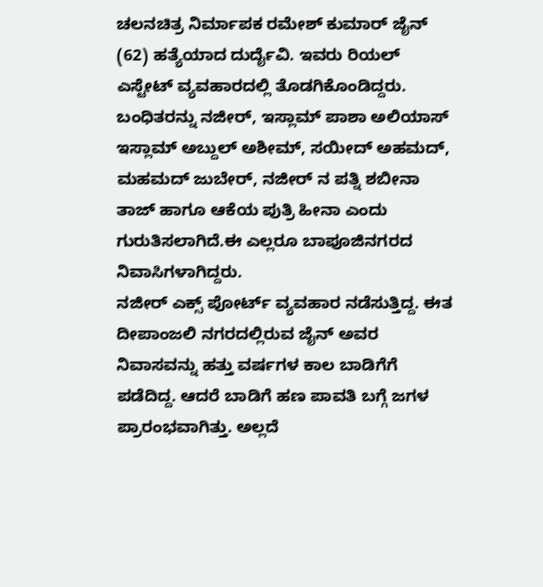ಚಲನಚಿತ್ರ ನಿರ್ಮಾಪಕ ರಮೇಶ್ ಕುಮಾರ್ ಜೈನ್ (62) ಹತ್ಯೆಯಾದ ದುರ್ದೈವಿ. ಇವರು ರಿಯಲ್ ಎಸ್ಟೇಟ್ ವ್ಯವಹಾರದಲ್ಲಿ ತೊಡಗಿಕೊಂಡಿದ್ದರು.
ಬಂಧಿತರನ್ನು ನಜೀರ್, ಇಸ್ಲಾಮ್ ಪಾಶಾ ಅಲಿಯಾಸ್ ಇಸ್ಲಾಮ್ ಅಬ್ದುಲ್ ಅಶೀಮ್, ಸಯೀದ್ ಅಹಮದ್, ಮಹಮದ್ ಜುಬೇರ್, ನಜೀರ್ ನ ಪತ್ನಿ ಶಬೀನಾ ತಾಜ್ ಹಾಗೂ ಆಕೆಯ ಪುತ್ರಿ ಹೀನಾ ಎಂದು ಗುರುತಿಸಲಾಗಿದೆ.ಈ ಎಲ್ಲರೂ ಬಾಪೂಜಿನಗರದ ನಿವಾಸಿಗಳಾಗಿದ್ದರು.
ನಜೀರ್ ಎಕ್ಸ್ ಪೋರ್ಟ್ ವ್ಯವಹಾರ ನಡೆಸುತ್ತಿದ್ದ. ಈತ ದೀಪಾಂಜಲಿ ನಗರದಲ್ಲಿರುವ ಜೈನ್ ಅವರ ನಿವಾಸವನ್ನು ಹತ್ತು ವರ್ಷಗಳ ಕಾಲ ಬಾಡಿಗೆಗೆ ಪಡೆದಿದ್ದ. ಆದರೆ ಬಾಡಿಗೆ ಹಣ ಪಾವತಿ ಬಗ್ಗೆ ಜಗಳ ಪ್ರಾರಂಭವಾಗಿತ್ತು. ಅಲ್ಲದೆ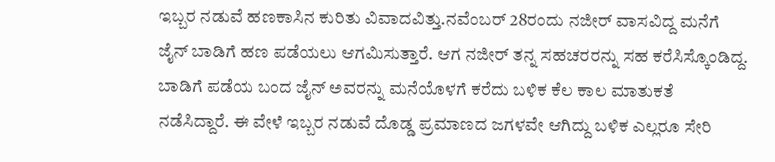ಇಬ್ಬರ ನಡುವೆ ಹಣಕಾಸಿನ ಕುರಿತು ವಿವಾದವಿತ್ತು.ನವೆಂಬರ್ 28ರಂದು ನಜೀರ್ ವಾಸವಿದ್ದ ಮನೆಗೆ ಜೈನ್ ಬಾಡಿಗೆ ಹಣ ಪಡೆಯಲು ಆಗಮಿಸುತ್ತಾರೆ. ಆಗ ನಜೀರ್ ತನ್ನ ಸಹಚರರನ್ನು ಸಹ ಕರೆಸಿಸ್ಕೊಂಡಿದ್ದ. ಬಾಡಿಗೆ ಪಡೆಯ ಬಂದ ಜೈನ್ ಅವರನ್ನು ಮನೆಯೊಳಗೆ ಕರೆದು ಬಳಿಕ ಕೆಲ ಕಾಲ ಮಾತುಕತೆ ನಡೆಸಿದ್ದಾರೆ. ಈ ವೇಳೆ ಇಬ್ಬರ ನಡುವೆ ದೊಡ್ಡ ಪ್ರಮಾಣದ ಜಗಳವೇ ಆಗಿದ್ದು ಬಳಿಕ ಎಲ್ಲರೂ ಸೇರಿ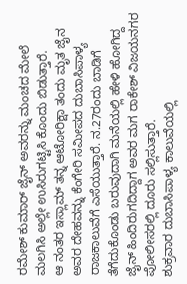ರಮೇಶ್ ಕುಮಾರ್ ಜೈನ್ ಅವರನ್ನು ಮಂಚದ ಮೇಲೆ ಮಲಗಿಸಿ ಅಲ್ಲೇ ಉಸಿರುಗಟ್ಟಿಸಿ ಕೊಂದು ಬಿಡುತ್ತಾರೆ.
ಆ ನಂತರ ಇಸ್ಲಾಮ್ ತನ್ನ ಆಟೋರಿಕ್ಷಾ ತಂದು ಮೃತ ಜೈನ ಅವರ ದೇಹವನ್ನು ಕೆಂಗೇರಿ ಸಮೀಪದ ದುಬಾಸಿಪಾಳ್ಯ ರಾಜಕಾಲುವೆಗೆ ಎಸೆಯುತ್ತಾರೆ. ನ.27ರಂದು ಬಾಡಿಗೆ ತೆಗೆದುಕೊಂಡು ಬರುವುದಾಗಿ ಮನೆಯಲ್ಲಿ ಹೇಳಿ ಹೋಗಿದ್ದ ಜೈನ್ ಹಿಂದಿರುಗದಿದ್ದಾಗ ಅವರ ಮಗ ರಾಕೇಶ್ ವಿಜಯನಗರ ಪೋಲೀಸರಲ್ಲಿ ದೂರು ಸಲ್ಲಿಸುತ್ತಾರೆ.
ಶುಕ್ರವಾರ ದುಬಾಸಿಪಾಳ್ಯ ಕಾಲುವೆಯಲ್ಲಿ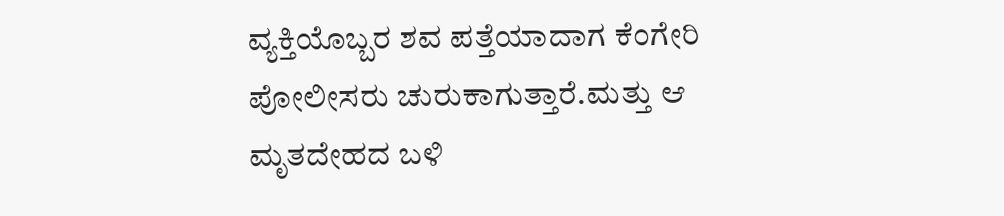ವ್ಯಕ್ತಿಯೊಬ್ಬರ ಶವ ಪತ್ತೆಯಾದಾಗ ಕೆಂಗೇರಿ ಪೋಲೀಸರು ಚುರುಕಾಗುತ್ತಾರೆ.ಮತ್ತು ಆ ಮೃತದೇಹದ ಬಳಿ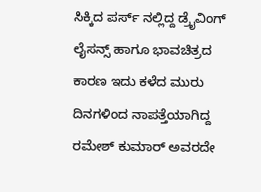ಸಿಕ್ಕಿದ ಪರ್ಸ್ ನಲ್ಲಿದ್ದ ಡ್ರೈವಿಂಗ್ ಲೈಸನ್ಸ್ ಹಾಗೂ ಭಾವಚಿತ್ರದ ಕಾರಣ ಇದು ಕಳೆದ ಮುರು ದಿನಗಳಿಂದ ನಾಪತ್ತೆಯಾಗಿದ್ದ ರಮೇಶ್ ಕುಮಾರ್ ಅವರದೇ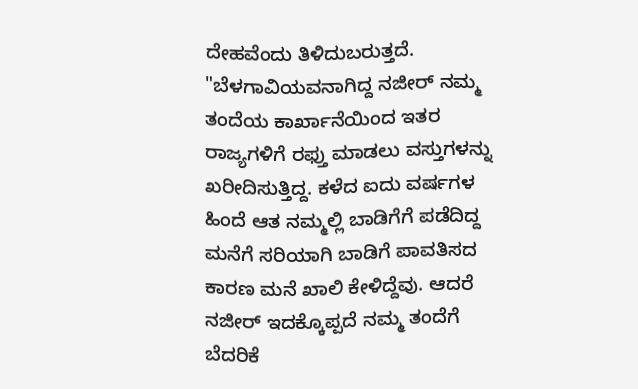ದೇಹವೆಂದು ತಿಳಿದುಬರುತ್ತದೆ.
"ಬೆಳಗಾವಿಯವನಾಗಿದ್ದ ನಜೀರ್ ನಮ್ಮ ತಂದೆಯ ಕಾರ್ಖಾನೆಯಿಂದ ಇತರ ರಾಜ್ಯಗಳಿಗೆ ರಫ್ತು ಮಾಡಲು ವಸ್ತುಗಳನ್ನು ಖರೀದಿಸುತ್ತಿದ್ದ. ಕಳೆದ ಐದು ವರ್ಷಗಳ ಹಿಂದೆ ಆತ ನಮ್ಮಲ್ಲಿ ಬಾಡಿಗೆಗೆ ಪಡೆದಿದ್ದ ಮನೆಗೆ ಸರಿಯಾಗಿ ಬಾಡಿಗೆ ಪಾವತಿಸದ ಕಾರಣ ಮನೆ ಖಾಲಿ ಕೇಳಿದ್ದೆವು. ಆದರೆ ನಜೀರ್ ಇದಕ್ಕೊಪ್ಪದೆ ನಮ್ಮ ತಂದೆಗೆ ಬೆದರಿಕೆ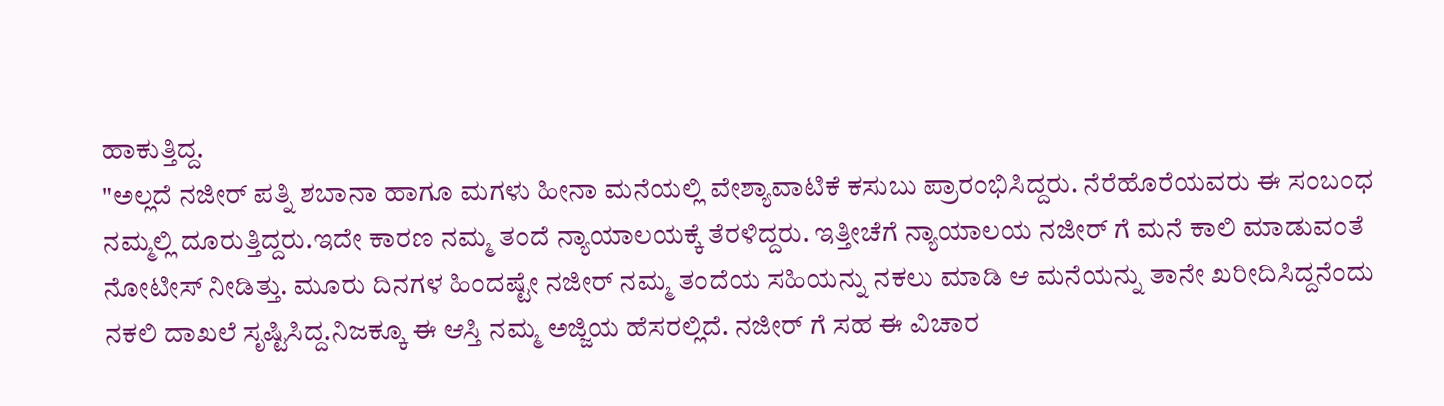ಹಾಕುತ್ತಿದ್ದ.
"ಅಲ್ಲದೆ ನಜೀರ್ ಪತ್ನಿ ಶಬಾನಾ ಹಾಗೂ ಮಗಳು ಹೀನಾ ಮನೆಯಲ್ಲಿ ವೇಶ್ಯಾವಾಟಿಕೆ ಕಸುಬು ಪ್ರಾರಂಭಿಸಿದ್ದರು. ನೆರೆಹೊರೆಯವರು ಈ ಸಂಬಂಧ ನಮ್ಮಲ್ಲಿ ದೂರುತ್ತಿದ್ದರು.ಇದೇ ಕಾರಣ ನಮ್ಮ ತಂದೆ ನ್ಯಾಯಾಲಯಕ್ಕೆ ತೆರಳಿದ್ದರು. ಇತ್ತೀಚೆಗೆ ನ್ಯಾಯಾಲಯ ನಜೀರ್ ಗೆ ಮನೆ ಕಾಲಿ ಮಾಡುವಂತೆ ನೋಟೀಸ್ ನೀಡಿತ್ತು. ಮೂರು ದಿನಗಳ ಹಿಂದಷ್ಟೇ ನಜೀರ್ ನಮ್ಮ ತಂದೆಯ ಸಹಿಯನ್ನು ನಕಲು ಮಾಡಿ ಆ ಮನೆಯನ್ನು ತಾನೇ ಖರೀದಿಸಿದ್ದನೆಂದು ನಕಲಿ ದಾಖಲೆ ಸೃಷ್ಟಿಸಿದ್ದ.ನಿಜಕ್ಕೂ ಈ ಆಸ್ತಿ ನಮ್ಮ ಅಜ್ಜಿಯ ಹೆಸರಲ್ಲಿದೆ. ನಜೀರ್ ಗೆ ಸಹ ಈ ವಿಚಾರ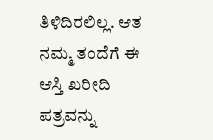ತಿಳಿದಿರಲಿಲ್ಲ. ಆತ ನಮ್ಮ ತಂದೆಗೆ ಈ ಆಸ್ತಿ ಖರೀದಿ ಪತ್ರವನ್ನು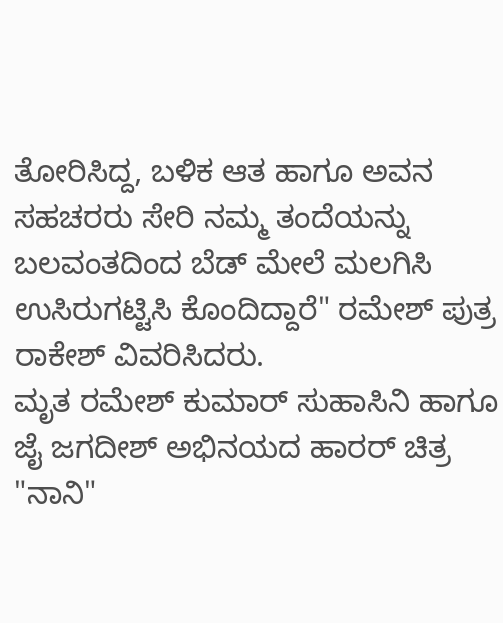ತೋರಿಸಿದ್ದ, ಬಳಿಕ ಆತ ಹಾಗೂ ಅವನ ಸಹಚರರು ಸೇರಿ ನಮ್ಮ ತಂದೆಯನ್ನು ಬಲವಂತದಿಂದ ಬೆಡ್ ಮೇಲೆ ಮಲಗಿಸಿ ಉಸಿರುಗಟ್ಟಿಸಿ ಕೊಂದಿದ್ದಾರೆ" ರಮೇಶ್ ಪುತ್ರ ರಾಕೇಶ್ ವಿವರಿಸಿದರು.
ಮೃತ ರಮೇಶ್ ಕುಮಾರ್ ಸುಹಾಸಿನಿ ಹಾಗೂ ಜೈ ಜಗದೀಶ್ ಅಭಿನಯದ ಹಾರರ್ ಚಿತ್ರ "ನಾನಿ"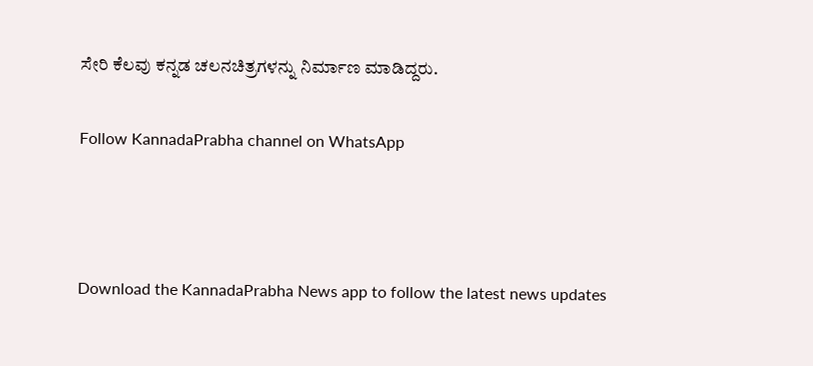ಸೇರಿ ಕೆಲವು ಕನ್ನಡ ಚಲನಚಿತ್ರಗಳನ್ನು ನಿರ್ಮಾಣ ಮಾಡಿದ್ದರು.

Follow KannadaPrabha channel on WhatsApp



Download the KannadaPrabha News app to follow the latest news updates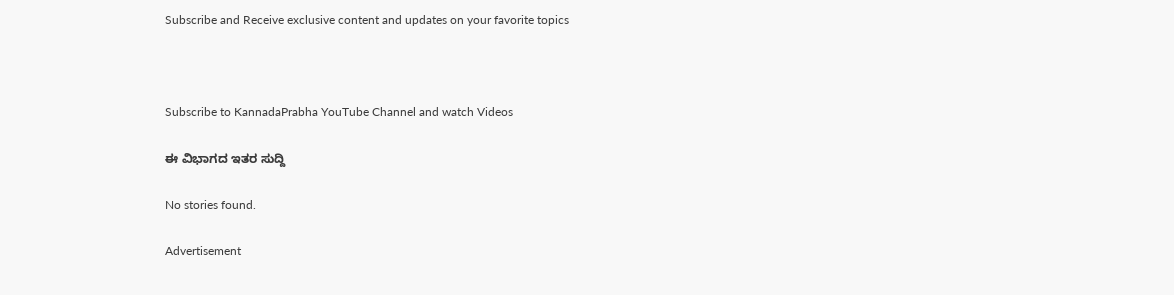Subscribe and Receive exclusive content and updates on your favorite topics



Subscribe to KannadaPrabha YouTube Channel and watch Videos

ಈ ವಿಭಾಗದ ಇತರ ಸುದ್ದಿ

No stories found.

Advertisement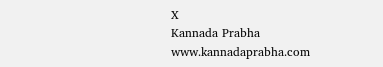X
Kannada Prabha
www.kannadaprabha.com